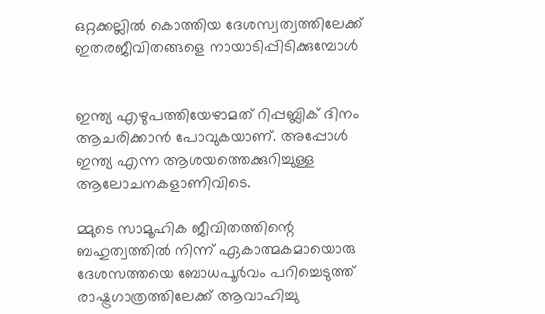ഒറ്റക്കല്ലില്‍ കൊത്തിയ ദേശസ്വത്വത്തിലേക്ക് ഇതരജീവിതങ്ങളെ നായാടിപ്പിടിക്കുമ്പോള്‍


ഇന്ത്യ എഴുപത്തിയേഴാമത് റിപ്പബ്ലിക് ദിനം ആചരിക്കാന്‍ പോവുകയാണ്. അപ്പോള്‍ ഇന്ത്യ എന്ന ആശയത്തെക്കുറിച്ചുള്ള ആലോചനകളാണിവിടെ.

മ്മുടെ സാമൂഹിക ജീവിതത്തിന്റെ ബഹുത്വത്തില്‍ നിന്ന് ഏകാത്മകമായൊരു ദേശസത്തയെ ബോധപൂര്‍വം പറിച്ചെടുത്ത് രാഷ്ട്രഗാത്രത്തിലേക്ക് ആവാഹിച്ചു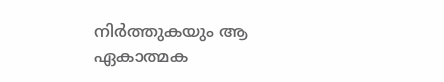നിര്‍ത്തുകയും ആ ഏകാത്മക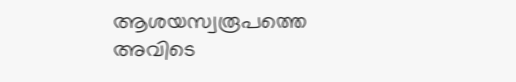ആശയസ്വരൂപത്തെ അവിടെ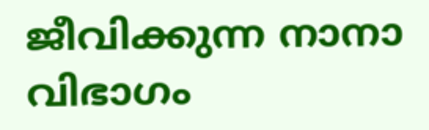ജീവിക്കുന്ന നാനാ വിഭാഗം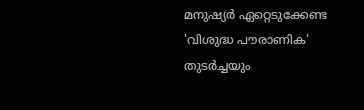മനുഷ്യര്‍ ഏറ്റെടുക്കേണ്ട 'വിശുദ്ധ പൗരാണിക' തുടര്‍ച്ചയും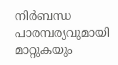നിര്‍ബന്ധ പാരമ്പര്യവുമായി മാറ്റുകയും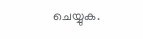ചെയ്യുക.